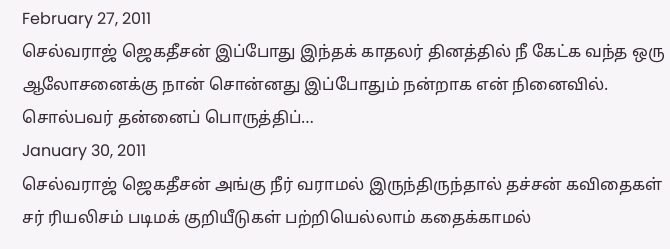February 27, 2011
செல்வராஜ் ஜெகதீசன் இப்போது இந்தக் காதலர் தினத்தில் நீ கேட்க வந்த ஒரு ஆலோசனைக்கு நான் சொன்னது இப்போதும் நன்றாக என் நினைவில். சொல்பவர் தன்னைப் பொருத்திப்…
January 30, 2011
செல்வராஜ் ஜெகதீசன் அங்கு நீர் வராமல் இருந்திருந்தால் தச்சன் கவிதைகள் சர் ரியலிசம் படிமக் குறியீடுகள் பற்றியெல்லாம் கதைக்காமல்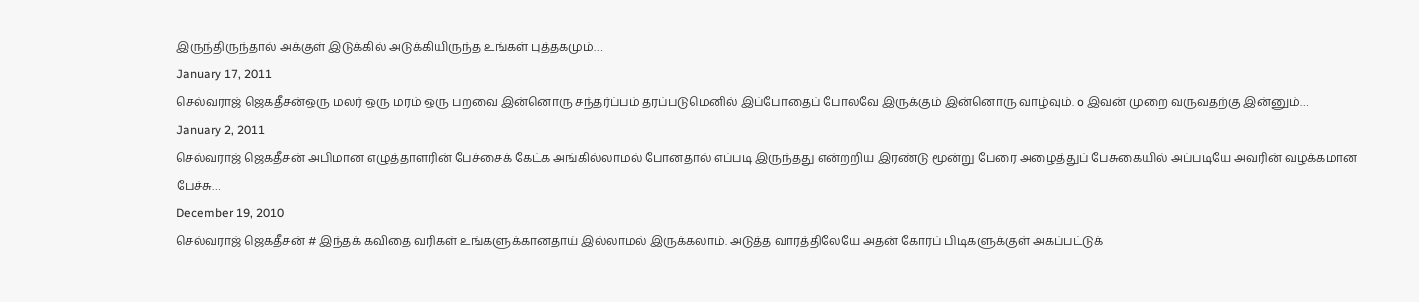இருந்திருந்தால் அக்குள் இடுக்கில் அடுக்கியிருந்த உங்கள் புத்தகமும்…
January 17, 2011
செல்வராஜ் ஜெகதீசன்ஒரு மலர் ஒரு மரம் ஒரு பறவை இன்னொரு சந்தர்ப்பம் தரப்படுமெனில் இப்போதைப் போலவே இருக்கும் இன்னொரு வாழ்வும். o இவன் முறை வருவதற்கு இன்னும்…
January 2, 2011
செல்வராஜ் ஜெகதீசன் அபிமான எழுத்தாளரின் பேச்சைக் கேட்க அங்கில்லாமல் போனதால் எப்படி இருந்தது என்றறிய இரண்டு மூன்று பேரை அழைத்துப் பேசுகையில் அப்படியே அவரின் வழக்கமான பேச்சு…
December 19, 2010
செல்வராஜ் ஜெகதீசன் # இந்தக் கவிதை வரிகள் உங்களுக்கானதாய் இல்லாமல் இருக்கலாம். அடுத்த வாரத்திலேயே அதன் கோரப் பிடிகளுக்குள் அகப்பட்டுக்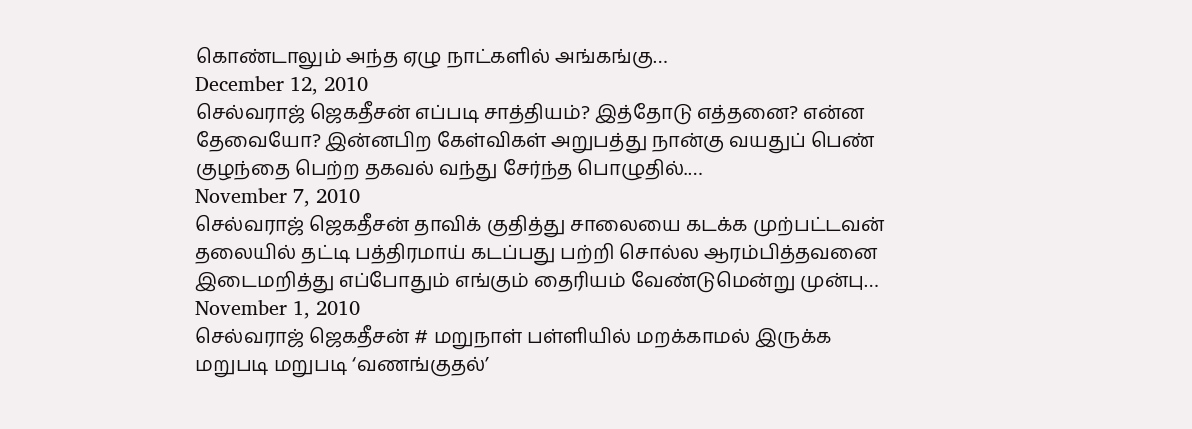கொண்டாலும் அந்த ஏழு நாட்களில் அங்கங்கு…
December 12, 2010
செல்வராஜ் ஜெகதீசன் எப்படி சாத்தியம்? இத்தோடு எத்தனை? என்ன தேவையோ? இன்னபிற கேள்விகள் அறுபத்து நான்கு வயதுப் பெண் குழந்தை பெற்ற தகவல் வந்து சேர்ந்த பொழுதில்.…
November 7, 2010
செல்வராஜ் ஜெகதீசன் தாவிக் குதித்து சாலையை கடக்க முற்பட்டவன் தலையில் தட்டி பத்திரமாய் கடப்பது பற்றி சொல்ல ஆரம்பித்தவனை இடைமறித்து எப்போதும் எங்கும் தைரியம் வேண்டுமென்று முன்பு…
November 1, 2010
செல்வராஜ் ஜெகதீசன் # மறுநாள் பள்ளியில் மறக்காமல் இருக்க மறுபடி மறுபடி ‘வணங்குதல்’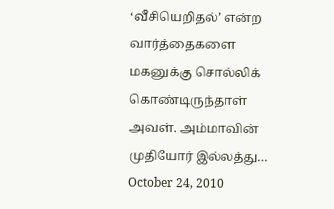‘வீசியெறிதல்’ என்ற வார்த்தைகளை மகனுக்கு சொல்லிக் கொண்டிருந்தாள் அவள். அம்மாவின் முதியோர் இல்லத்து…
October 24, 2010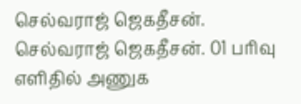செல்வராஜ் ஜெகதீசன். செல்வராஜ் ஜெகதீசன். 01 பரிவு எளிதில் அணுக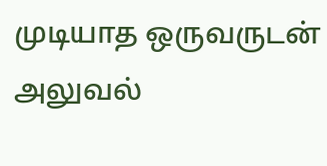முடியாத ஒருவருடன் அலுவல்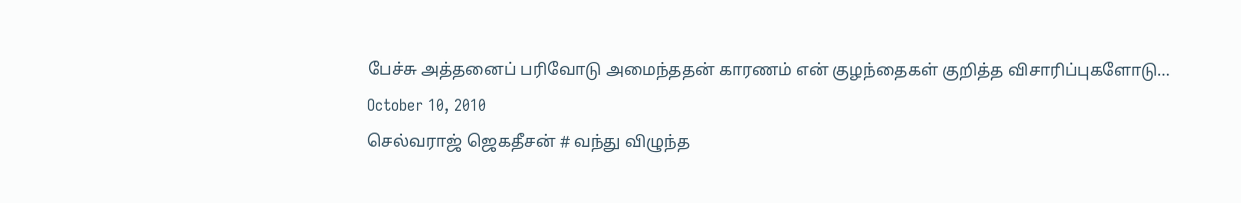பேச்சு அத்தனைப் பரிவோடு அமைந்ததன் காரணம் என் குழந்தைகள் குறித்த விசாரிப்புகளோடு…
October 10, 2010
செல்வராஜ் ஜெகதீசன் # வந்து விழுந்த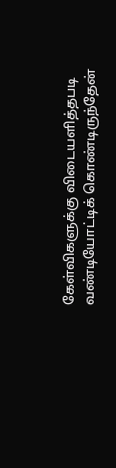கேள்விகளுக்கு விடையளித்தபடி வண்டியோட்டிக் கொண்டிருந்தேன்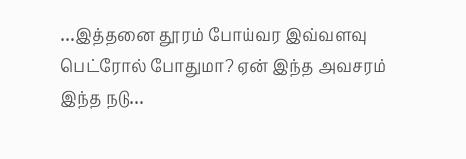…இத்தனை தூரம் போய்வர இவ்வளவு பெட்ரோல் போதுமா? ஏன் இந்த அவசரம் இந்த நடு…